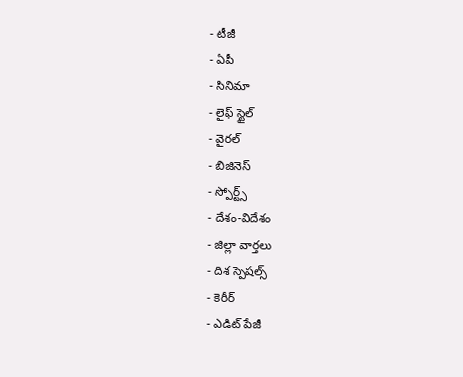- టీజీ
- ఏపీ
- సినిమా
- లైఫ్ స్టైల్
- వైరల్
- బిజినెస్
- స్పోర్ట్స్
- దేశం-విదేశం
- జిల్లా వార్తలు
- దిశ స్పెషల్స్
- కెరీర్
- ఎడిట్ పేజీ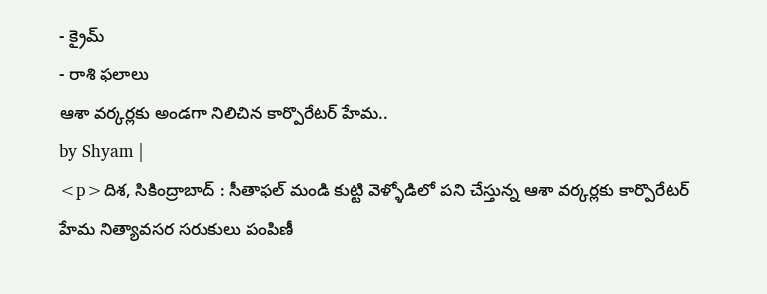- క్రైమ్
- రాశి ఫలాలు
ఆశా వర్కర్లకు అండగా నిలిచిన కార్పొరేటర్ హేమ..
by Shyam |
<p>దిశ, సికింద్రాబాద్ : సీతాఫల్ మండి కుట్టి వెళ్ళోడిలో పని చేస్తున్న ఆశా వర్కర్లకు కార్పొరేటర్ హేమ నిత్యావసర సరుకులు పంపిణీ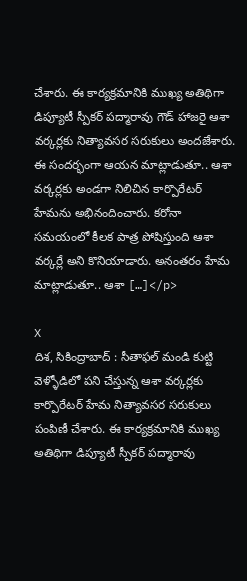చేశారు. ఈ కార్యక్రమానికి ముఖ్య అతిథిగా డిప్యూటీ స్పీకర్ పద్మారావు గౌడ్ హాజరై ఆశా వర్కర్లకు నిత్యావసర సరుకులు అందజేశారు. ఈ సందర్భంగా ఆయన మాట్లాడుతూ.. ఆశా వర్కర్లకు అండగా నిలిచిన కార్పొరేటర్ హేమను అభినందించారు. కరోనా సమయంలో కీలక పాత్ర పోషిస్తుంది ఆశా వర్కర్లే అని కొనియాడారు. అనంతరం హేమ మాట్లాడుతూ.. ఆశా […]</p>

X
దిశ, సికింద్రాబాద్ : సీతాఫల్ మండి కుట్టి వెళ్ళోడిలో పని చేస్తున్న ఆశా వర్కర్లకు కార్పొరేటర్ హేమ నిత్యావసర సరుకులు పంపిణీ చేశారు. ఈ కార్యక్రమానికి ముఖ్య అతిథిగా డిప్యూటీ స్పీకర్ పద్మారావు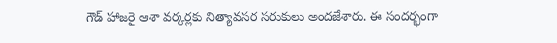గౌడ్ హాజరై ఆశా వర్కర్లకు నిత్యావసర సరుకులు అందజేశారు. ఈ సందర్భంగా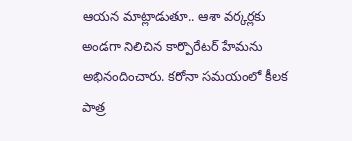ఆయన మాట్లాడుతూ.. ఆశా వర్కర్లకు అండగా నిలిచిన కార్పొరేటర్ హేమను అభినందించారు. కరోనా సమయంలో కీలక పాత్ర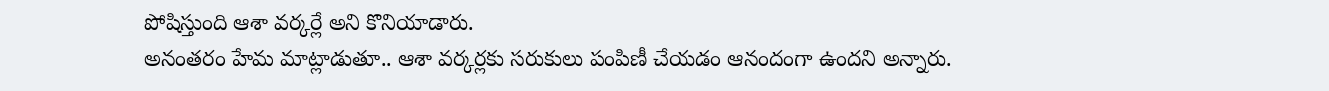పోషిస్తుంది ఆశా వర్కర్లే అని కొనియాడారు.
అనంతరం హేమ మాట్లాడుతూ.. ఆశా వర్కర్లకు సరుకులు పంపిణీ చేయడం ఆనందంగా ఉందని అన్నారు.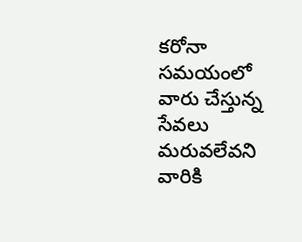కరోనా సమయంలో వారు చేస్తున్న సేవలు మరువలేవని వారికి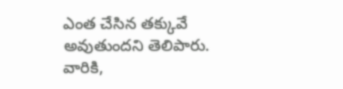ఎంత చేసిన తక్కువే అవుతుందని తెలిపారు. వారికి,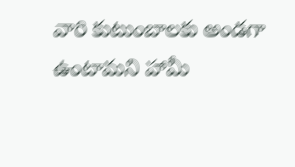వారి కుటుంబాలకు అండగా ఉంటామని హామీ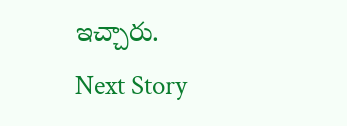ఇచ్చారు.
Next Story